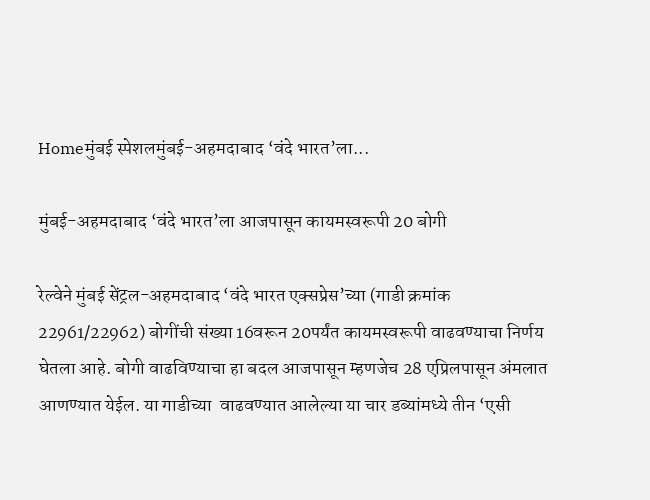Homeमुंबई स्पेशलमुंबई-अहमदाबाद ‘वंदे भारत’ला...

मुंबई-अहमदाबाद ‘वंदे भारत’ला आजपासून कायमस्वरूपी 20 बोगी

रेल्वेने मुंबई सेंट्रल-अहमदाबाद ‘वंदे भारत एक्सप्रेस’च्या (गाडी क्रमांक 22961/22962) बोगींची संख्या 16वरून 20पर्यंत कायमस्वरूपी वाढवण्याचा निर्णय घेतला आहे. बोगी वाढविण्‍याचा हा बदल आजपासून म्हणजेच 28 एप्रिलपासून अंमलात आणण्‍यात येईल. या गाडीच्या  वाढवण्यात आलेल्या या चार डब्यांमध्ये तीन ‘एसी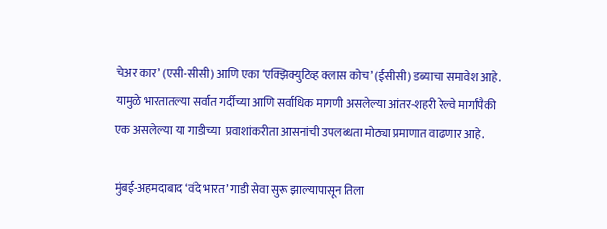चेअर कार’ (एसी-सीसी) आणि एका ‘एक्झिक्युटिव्ह क्लास कोच’ (ईसीसी) डब्याचा समावेश आहे. यामुळे भारतातल्या सर्वात गर्दीच्या आणि सर्वाधिक मागणी असलेल्या आंतर-शहरी रेल्वे मार्गांपैकी एक असलेल्या या गाडीच्या  प्रवाशांकरीता आसनांची उपलब्धता मोठ्या प्रमाणात वाढणार आहे.

मुंबई-अहमदाबाद ‘वंदे भारत’ गाडी सेवा सुरू झाल्‍यापासून तिला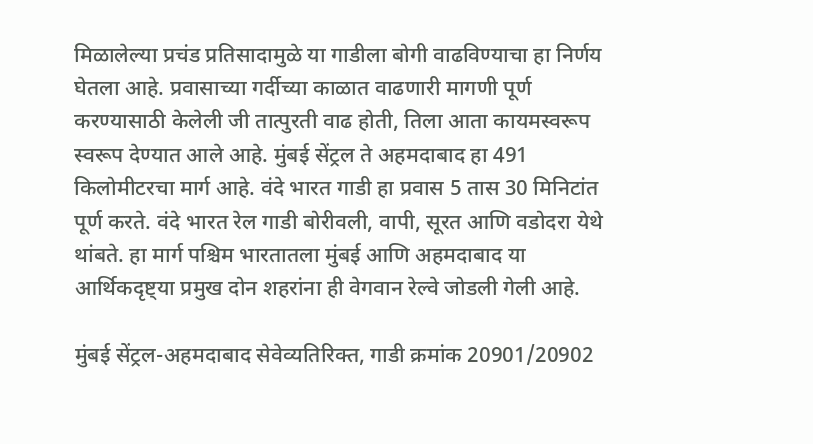मिळालेल्या प्रचंड प्रतिसादामुळे या गाडीला बोगी वाढविण्‍याचा हा निर्णय घेतला आहे. प्रवासाच्या गर्दीच्या काळात वाढणारी मागणी पूर्ण करण्यासाठी केलेली जी तात्पुरती वाढ होती, तिला आता कायमस्वरूप स्वरूप देण्यात आले आहे. मुंबई सेंट्रल ते अहमदाबाद हा 491 किलोमीटरचा मार्ग आहे. वंदे भारत गाडी हा प्रवास 5 तास 30 मिनिटांत पूर्ण करते. वंदे भारत रेल गाडी बोरीवली, वापी, सूरत आणि वडोदरा येथे थांबते. हा मार्ग पश्चिम भारतातला मुंबई आणि अहमदाबाद या आर्थिकदृष्ट्या प्रमुख दोन शहरांना ही वेगवान रेल्वे जोडली गेली आहे.

मुंबई सेंट्रल-अहमदाबाद सेवेव्यतिरिक्त, गाडी क्रमांक 20901/20902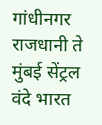गांधीनगर राजधानी ते मुंबई सेंट्रल वंदे भारत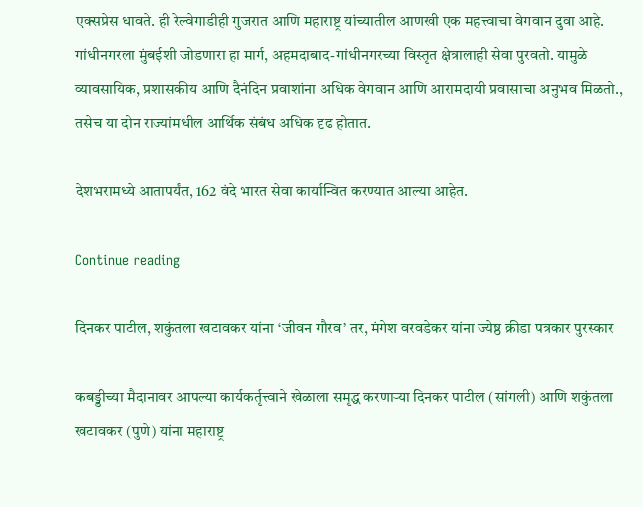एक्सप्रेस धावते. ही रेल्वेगाडीही गुजरात आणि महाराष्ट्र यांच्यातील आणखी एक महत्त्वाचा वेगवान दुवा आहे. गांधीनगरला मुंबईशी जोडणारा हा मार्ग, अहमदाबाद-गांधीनगरच्या विस्तृत क्षेत्रालाही सेवा पुरवतो. यामुळे व्यावसायिक, प्रशासकीय आणि दैनंदिन प्रवाशांना अधिक वेगवान आणि आरामदायी प्रवासाचा अनुभव मिळतो., तसेच या दोन राज्यांमधील आर्थिक संबंध अधिक दृढ होतात.

देशभरामध्‍ये आतापर्यंत, 162 वंदे भारत सेवा कार्यान्वित करण्यात आल्या आहेत.

Continue reading

दिनकर पाटील, शकुंतला खटावकर यांना ‘जीवन गौरव’ तर, मंगेश वरवडेकर यांना ज्येष्ठ क्रीडा पत्रकार पुरस्कार

कबड्डीच्या मैदानावर आपल्या कार्यकर्तृत्त्वाने खेळाला समृद्ध करणाऱ्या दिनकर पाटील (सांगली) आणि शकुंतला खटावकर (पुणे) यांना महाराष्ट्र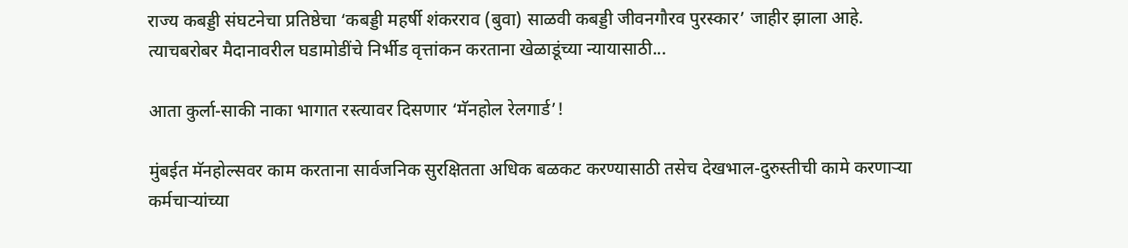राज्य कबड्डी संघटनेचा प्रतिष्ठेचा ‘कबड्डी महर्षी शंकरराव (बुवा) साळवी कबड्डी जीवनगौरव पुरस्कार’ जाहीर झाला आहे. त्याचबरोबर मैदानावरील घडामोडींचे निर्भीड वृत्तांकन करताना खेळाडूंच्या न्यायासाठी...

आता कुर्ला-साकी नाका भागात रस्त्यावर दिसणार ‘मॅनहोल रेलगार्ड’!

मुंबईत मॅनहोल्सवर काम करताना सार्वजनिक सुरक्षितता अधिक बळकट करण्यासाठी तसेच देखभाल-दुरुस्तीची कामे करणाऱ्या कर्मचाऱ्यांच्या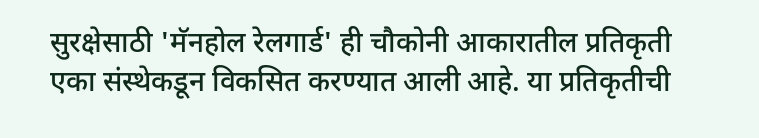सुरक्षेसाठी 'मॅनहोल रेलगार्ड' ही चौकोनी आकारातील प्रतिकृती एका संस्थेकडून विकसित करण्यात आली आहे. या प्रतिकृतीची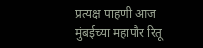प्रत्यक्ष पाहणी आज मुंबईच्या महापौर रितू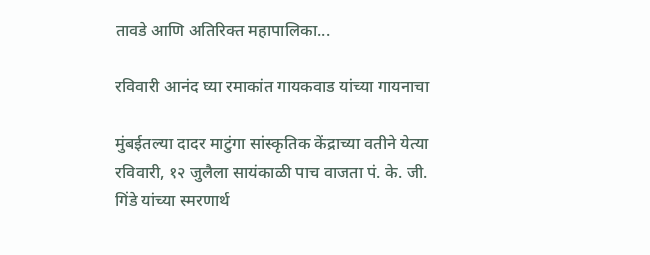तावडे आणि अतिरिक्त महापालिका...

रविवारी आनंद घ्या रमाकांत गायकवाड यांच्या गायनाचा

मुंबईतल्या दादर माटुंगा सांस्कृतिक केंद्राच्या वतीने येत्या रविवारी, १२ जुलैला सायंकाळी पाच वाजता पं. के. जी. गिंडे यांच्या स्मरणार्थ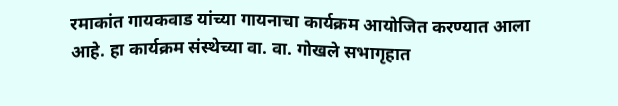रमाकांत गायकवाड यांच्या गायनाचा कार्यक्रम आयोजित करण्यात आला आहे. हा कार्यक्रम संस्थेच्या वा. वा. गोखले सभागृहात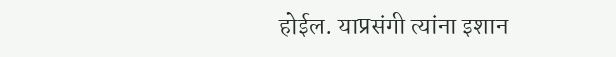होईल. याप्रसंगी त्यांना इशान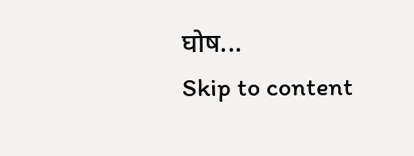घोष...
Skip to content